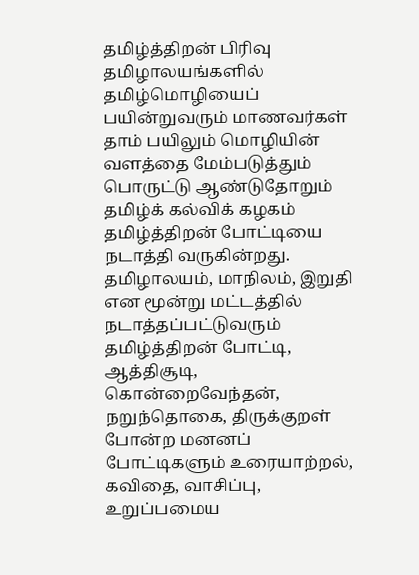தமிழ்த்திறன் பிரிவு
தமிழாலயங்களில் தமிழ்மொழியைப் பயின்றுவரும் மாணவர்கள் தாம் பயிலும் மொழியின் வளத்தை மேம்படுத்தும் பொருட்டு ஆண்டுதோறும் தமிழ்க் கல்விக் கழகம் தமிழ்த்திறன் போட்டியை நடாத்தி வருகின்றது. தமிழாலயம், மாநிலம், இறுதி என மூன்று மட்டத்தில் நடாத்தப்பட்டுவரும் தமிழ்த்திறன் போட்டி, ஆத்திசூடி, கொன்றைவேந்தன், நறுந்தொகை, திருக்குறள் போன்ற மனனப் போட்டிகளும் உரையாற்றல், கவிதை, வாசிப்பு, உறுப்பமைய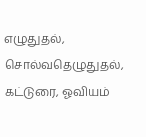எழுதுதல், சொல்வதெழுதுதல், கட்டுரை, ஓவியம்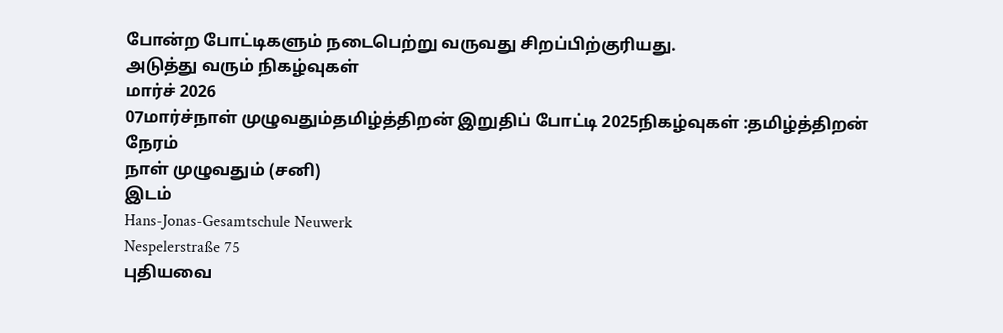போன்ற போட்டிகளும் நடைபெற்று வருவது சிறப்பிற்குரியது.
அடுத்து வரும் நிகழ்வுகள்
மார்ச் 2026
07மார்ச்நாள் முழுவதும்தமிழ்த்திறன் இறுதிப் போட்டி 2025நிகழ்வுகள் :தமிழ்த்திறன்
நேரம்
நாள் முழுவதும் (சனி)
இடம்
Hans-Jonas-Gesamtschule Neuwerk
Nespelerstraße 75
புதியவை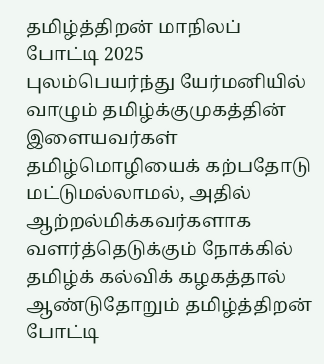தமிழ்த்திறன் மாநிலப் போட்டி 2025
புலம்பெயர்ந்து யேர்மனியில் வாழும் தமிழ்க்குமுகத்தின் இளையவர்கள் தமிழ்மொழியைக் கற்பதோடு மட்டுமல்லாமல், அதில் ஆற்றல்மிக்கவர்களாக வளர்த்தெடுக்கும் நோக்கில் தமிழ்க் கல்விக் கழகத்தால் ஆண்டுதோறும் தமிழ்த்திறன் போட்டி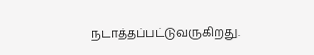நடாத்தப்பட்டுவருகிறது.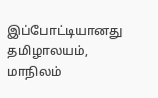இப்போட்டியானது தமிழாலயம், மாநிலம்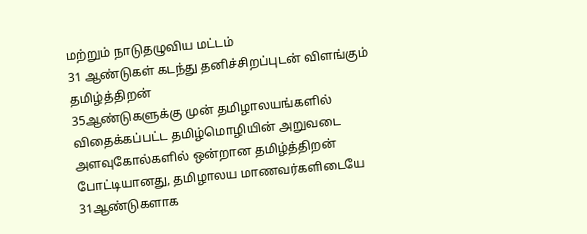மற்றும் நாடுதழுவிய மட்டம்
31 ஆண்டுகள் கடந்து தனிச்சிறப்புடன் விளங்கும் தமிழ்த்திறன்
35ஆண்டுகளுக்கு முன் தமிழாலயங்களில் விதைக்கப்பட்ட தமிழ்மொழியின் அறுவடை அளவுகோல்களில் ஒன்றான தமிழ்த்திறன் போட்டியானது, தமிழாலய மாணவர்களிடையே 31ஆண்டுகளாக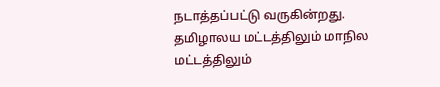நடாத்தப்பட்டு வருகின்றது. தமிழாலய மட்டத்திலும் மாநில மட்டத்திலும்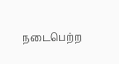நடைபெற்ற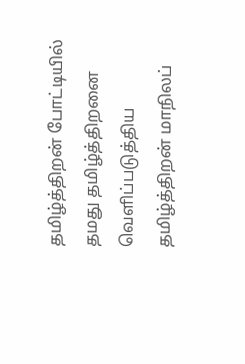தமிழ்த்திறன் போட்டியில் தமது தமிழ்த்திறனை வெளிப்படுத்திய
தமிழ்த்திறன் மாநிலப்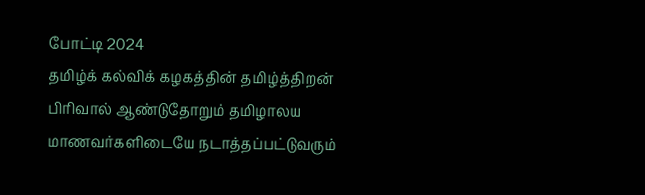போட்டி 2024
தமிழ்க் கல்விக் கழகத்தின் தமிழ்த்திறன் பிரிவால் ஆண்டுதோறும் தமிழாலய மாணவர்களிடையே நடாத்தப்பட்டுவரும்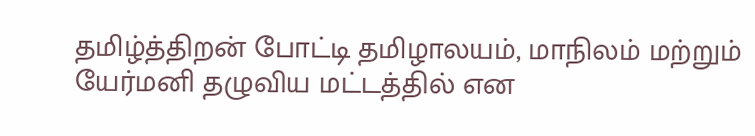தமிழ்த்திறன் போட்டி தமிழாலயம், மாநிலம் மற்றும் யேர்மனி தழுவிய மட்டத்தில் என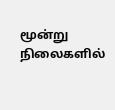மூன்று நிலைகளில்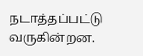நடாத்தப்பட்டு வருகின்றன.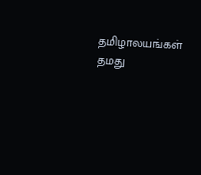தமிழாலயங்கள் தமது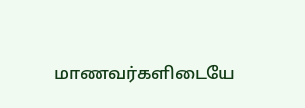மாணவர்களிடையே